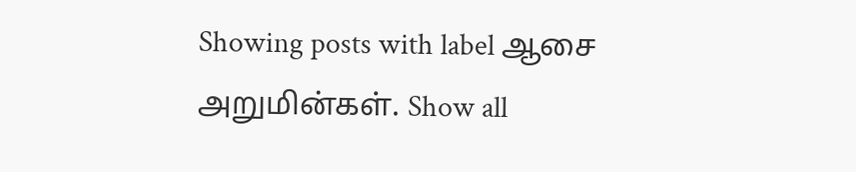Showing posts with label ஆசை அறுமின்கள். Show all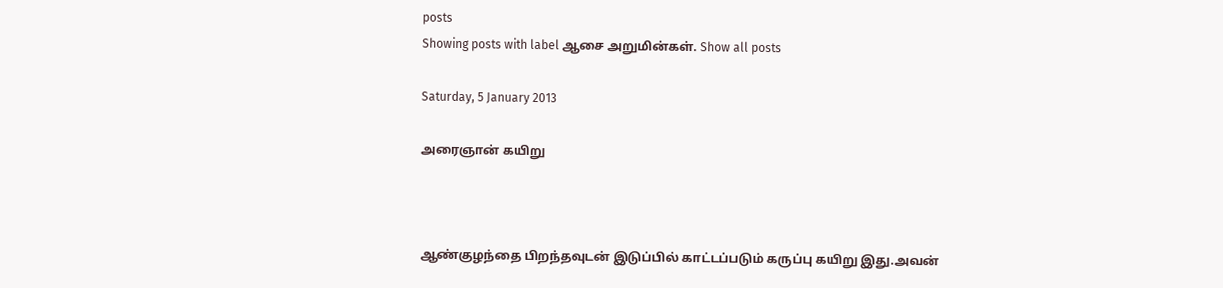posts
Showing posts with label ஆசை அறுமின்கள். Show all posts

Saturday, 5 January 2013

அரைஞான் கயிறு



ஆண்குழந்தை பிறந்தவுடன் இடுப்பில் காட்டப்படும் கருப்பு கயிறு இது.அவன்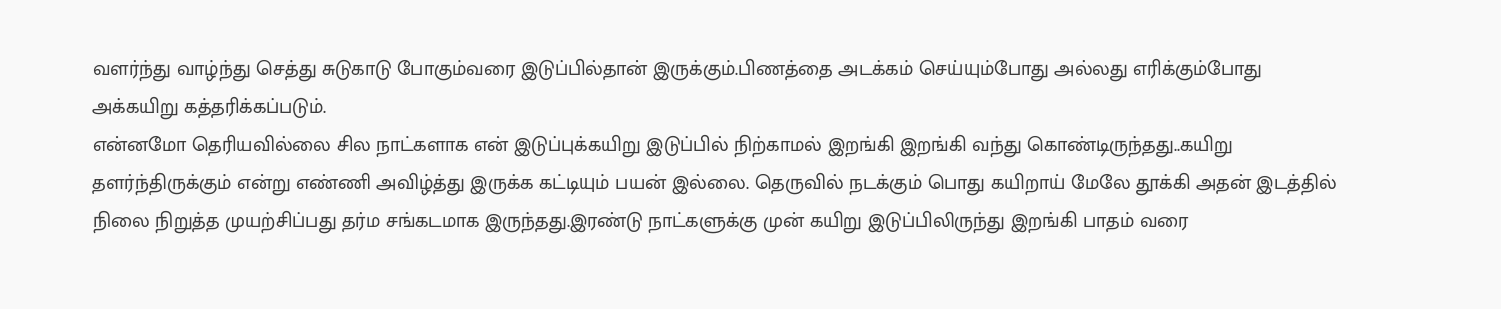வளர்ந்து வாழ்ந்து செத்து சுடுகாடு போகும்வரை இடுப்பில்தான் இருக்கும்.பிணத்தை அடக்கம் செய்யும்போது அல்லது எரிக்கும்போது அக்கயிறு கத்தரிக்கப்படும்.
என்னமோ தெரியவில்லை சில நாட்களாக என் இடுப்புக்கயிறு இடுப்பில் நிற்காமல் இறங்கி இறங்கி வந்து கொண்டிருந்தது..கயிறு தளர்ந்திருக்கும் என்று எண்ணி அவிழ்த்து இருக்க கட்டியும் பயன் இல்லை. தெருவில் நடக்கும் பொது கயிறாய் மேலே தூக்கி அதன் இடத்தில் நிலை நிறுத்த முயற்சிப்பது தர்ம சங்கடமாக இருந்தது.இரண்டு நாட்களுக்கு முன் கயிறு இடுப்பிலிருந்து இறங்கி பாதம் வரை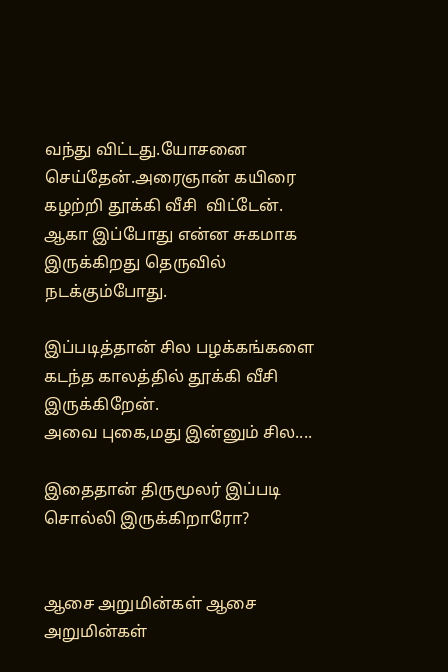வந்து விட்டது.யோசனை செய்தேன்.அரைஞான் கயிரை கழற்றி தூக்கி வீசி  விட்டேன். ஆகா இப்போது என்ன சுகமாக இருக்கிறது தெருவில் நடக்கும்போது.

இப்படித்தான் சில பழக்கங்களை கடந்த காலத்தில் தூக்கி வீசி இருக்கிறேன்.
அவை புகை,மது இன்னும் சில....

இதைதான் திருமூலர் இப்படி சொல்லி இருக்கிறாரோ?


ஆசை அறுமின்கள் ஆசை அறுமின்கள்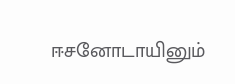ஈசனோடாயினும்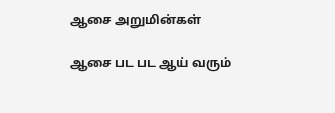ஆசை அறுமின்கள்

ஆசை பட பட ஆய் வரும்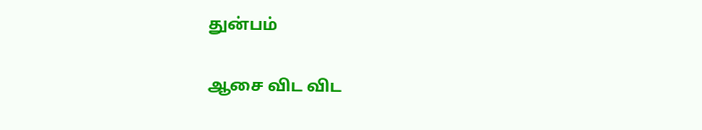துன்பம்

ஆசை விட விட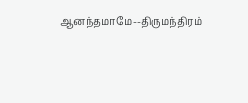ஆனந்தமாமே--திருமந்திரம்